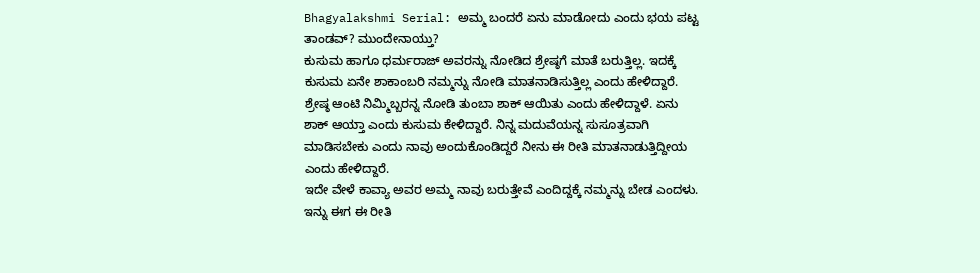Bhagyalakshmi Serial: ಅಮ್ಮ ಬಂದರೆ ಏನು ಮಾಡೋದು ಎಂದು ಭಯ ಪಟ್ಟ ತಾಂಡವ್? ಮುಂದೇನಾಯ್ತು?
ಕುಸುಮ ಹಾಗೂ ಧರ್ಮರಾಜ್ ಅವರನ್ನು ನೋಡಿದ ಶ್ರೇಷ್ಠಗೆ ಮಾತೆ ಬರುತ್ತಿಲ್ಲ. ಇದಕ್ಕೆ ಕುಸುಮ ಏನೇ ಶಾಕಾಂಬರಿ ನಮ್ಮನ್ನು ನೋಡಿ ಮಾತನಾಡಿಸುತ್ತಿಲ್ಲ ಎಂದು ಹೇಳಿದ್ದಾರೆ. ಶ್ರೇಷ್ಠ ಆಂಟಿ ನಿಮ್ಮಿಬ್ಬರನ್ನ ನೋಡಿ ತುಂಬಾ ಶಾಕ್ ಆಯಿತು ಎಂದು ಹೇಳಿದ್ದಾಳೆ. ಏನು ಶಾಕ್ ಆಯ್ತಾ ಎಂದು ಕುಸುಮ ಕೇಳಿದ್ದಾರೆ. ನಿನ್ನ ಮದುವೆಯನ್ನ ಸುಸೂತ್ರವಾಗಿ ಮಾಡಿಸಬೇಕು ಎಂದು ನಾವು ಅಂದುಕೊಂಡಿದ್ದರೆ ನೀನು ಈ ರೀತಿ ಮಾತನಾಡುತ್ತಿದ್ದೀಯ ಎಂದು ಹೇಳಿದ್ದಾರೆ.
ಇದೇ ವೇಳೆ ಕಾವ್ಯಾ ಅವರ ಅಮ್ಮ ನಾವು ಬರುತ್ತೇವೆ ಎಂದಿದ್ದಕ್ಕೆ ನಮ್ಮನ್ನು ಬೇಡ ಎಂದಳು. ಇನ್ನು ಈಗ ಈ ರೀತಿ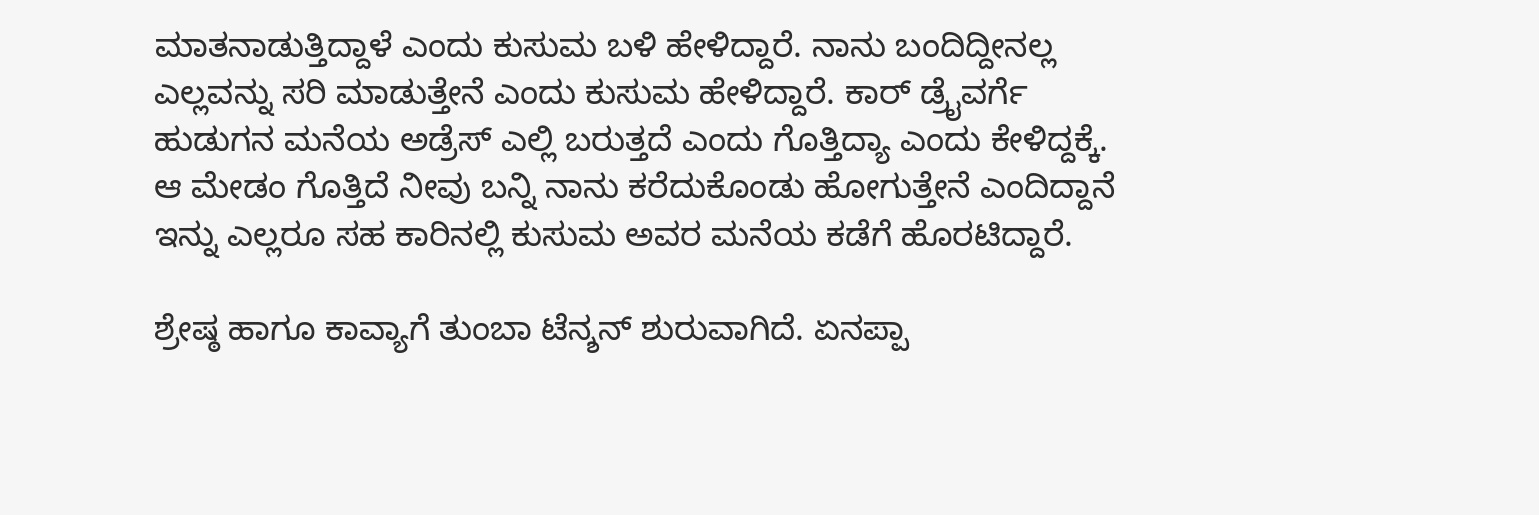ಮಾತನಾಡುತ್ತಿದ್ದಾಳೆ ಎಂದು ಕುಸುಮ ಬಳಿ ಹೇಳಿದ್ದಾರೆ. ನಾನು ಬಂದಿದ್ದೀನಲ್ಲ ಎಲ್ಲವನ್ನು ಸರಿ ಮಾಡುತ್ತೇನೆ ಎಂದು ಕುಸುಮ ಹೇಳಿದ್ದಾರೆ. ಕಾರ್ ಡ್ರೈವರ್ಗೆ ಹುಡುಗನ ಮನೆಯ ಅಡ್ರೆಸ್ ಎಲ್ಲಿ ಬರುತ್ತದೆ ಎಂದು ಗೊತ್ತಿದ್ಯಾ ಎಂದು ಕೇಳಿದ್ದಕ್ಕೆ. ಆ ಮೇಡಂ ಗೊತ್ತಿದೆ ನೀವು ಬನ್ನಿ ನಾನು ಕರೆದುಕೊಂಡು ಹೋಗುತ್ತೇನೆ ಎಂದಿದ್ದಾನೆ ಇನ್ನು ಎಲ್ಲರೂ ಸಹ ಕಾರಿನಲ್ಲಿ ಕುಸುಮ ಅವರ ಮನೆಯ ಕಡೆಗೆ ಹೊರಟಿದ್ದಾರೆ.

ಶ್ರೇಷ್ಠ ಹಾಗೂ ಕಾವ್ಯಾಗೆ ತುಂಬಾ ಟೆನ್ಶನ್ ಶುರುವಾಗಿದೆ. ಏನಪ್ಪಾ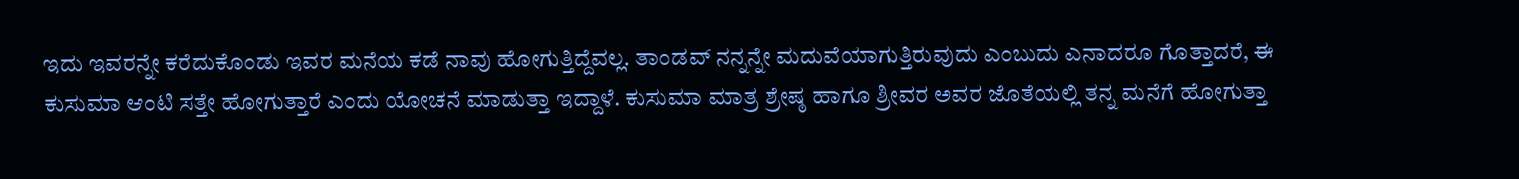ಇದು ಇವರನ್ನೇ ಕರೆದುಕೊಂಡು ಇವರ ಮನೆಯ ಕಡೆ ನಾವು ಹೋಗುತ್ತಿದ್ದೆವಲ್ಲ. ತಾಂಡವ್ ನನ್ನನ್ನೇ ಮದುವೆಯಾಗುತ್ತಿರುವುದು ಎಂಬುದು ಎನಾದರೂ ಗೊತ್ತಾದರೆ, ಈ ಕುಸುಮಾ ಆಂಟಿ ಸತ್ತೇ ಹೋಗುತ್ತಾರೆ ಎಂದು ಯೋಚನೆ ಮಾಡುತ್ತಾ ಇದ್ದಾಳೆ. ಕುಸುಮಾ ಮಾತ್ರ ಶ್ರೇಷ್ಠ ಹಾಗೂ ಶ್ರೀವರ ಅವರ ಜೊತೆಯಲ್ಲಿ ತನ್ನ ಮನೆಗೆ ಹೋಗುತ್ತಾ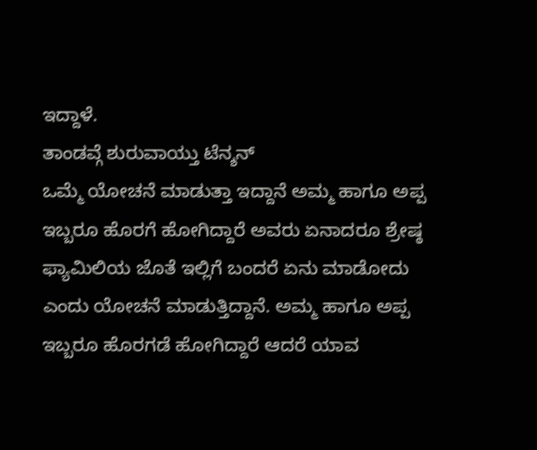ಇದ್ದಾಳೆ.
ತಾಂಡವ್ಗೆ ಶುರುವಾಯ್ತು ಟೆನ್ಶನ್
ಒಮ್ಮೆ ಯೋಚನೆ ಮಾಡುತ್ತಾ ಇದ್ದಾನೆ ಅಮ್ಮ ಹಾಗೂ ಅಪ್ಪ ಇಬ್ಬರೂ ಹೊರಗೆ ಹೋಗಿದ್ದಾರೆ ಅವರು ಏನಾದರೂ ಶ್ರೇಷ್ಠ ಫ್ಯಾಮಿಲಿಯ ಜೊತೆ ಇಲ್ಲಿಗೆ ಬಂದರೆ ಏನು ಮಾಡೋದು ಎಂದು ಯೋಚನೆ ಮಾಡುತ್ತಿದ್ದಾನೆ. ಅಮ್ಮ ಹಾಗೂ ಅಪ್ಪ ಇಬ್ಬರೂ ಹೊರಗಡೆ ಹೋಗಿದ್ದಾರೆ ಆದರೆ ಯಾವ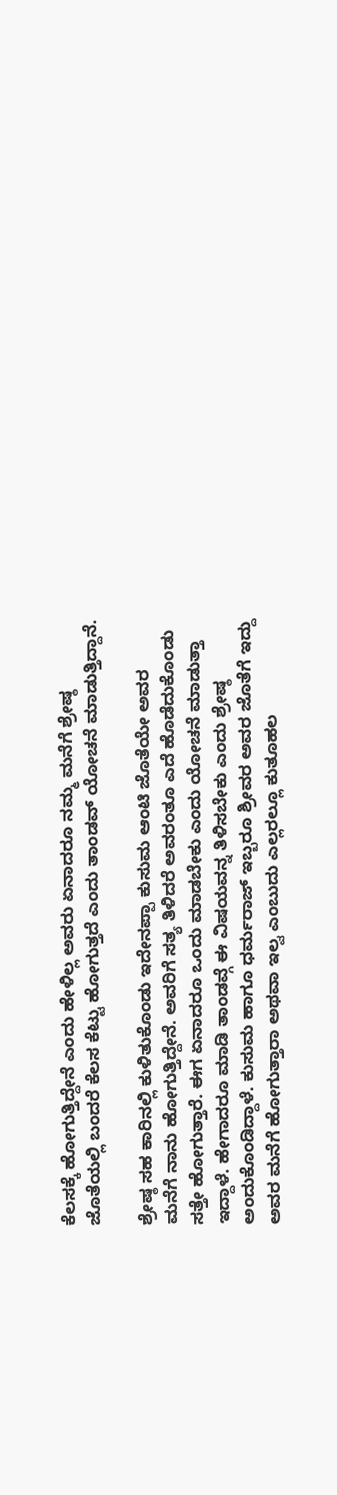ಕೆಲಸಕ್ಕೆ ಹೋಗುತ್ತಿದ್ದೇನೆ ಎಂದು ಹೇಳಿಲ್ಲ ಅವರು ಏನಾದರೂ ನಮ್ಮ ಮನೆಗೆ ಶ್ರೇಷ್ಠ ಜೊತೆಯಲ್ಲಿ ಬಂದರೆ ಕೆಲಸ ಕೆಟ್ಟು ಹೋಗುತ್ತದೆ ಎಂದು ತಾಂಡವ್ ಯೋಚನೆ ಮಾಡುತ್ತಿದ್ದಾನೆ.

ಶ್ರೇಷ್ಠ ಸಹ ಕಾರಿನಲ್ಲಿ ಕುಳಿತುಕೊಂಡು ಇದೇನಪ್ಪಾ ಕುಸುಮ ಆಂಟಿ ಜೊತೆಯೇ ಅವರ ಮನೆಗೆ ನಾನು ಹೋಗುತ್ತಿದ್ದೇನೆ. ಅವರಿಗೆ ಸತ್ಯ ತಿಳಿದರೆ ಅವರಂತೂ ಎದೆ ಹೊಡೆದುಕೊಂಡು ಸತ್ತೇ ಹೋಗುತ್ತಾರೆ. ಈಗ ಏನಾದರೂ ಒಂದು ಮಾಡಬೇಕು ಎಂದು ಯೋಚನೆ ಮಾಡುತ್ತಾ ಇದ್ದಾಳೆ. ಹೇಗಾದರೂ ಮಾಡಿ ತಾಂಡವ್ಗೆ ಈ ವಿಷಯವನ್ನ ತಿಳಿಸಬೇಕು ಎಂದು ಶ್ರೇಷ್ಠ ಅಂದುಕೊಂಡಿದ್ದಾಳೆ. ಕುಸುಮ ಹಾಗೂ ಧರ್ಮರಾಜ್ ಇಬ್ಬರೂ ಶ್ರೀವರ ಅವರ ಜೊತೆಗೆ ಇದ್ದು ಅವರ ಮನೆಗೆ ಹೋಗುತ್ತಾರಾ ಅಥವಾ ಇಲ್ವ ಎಂಬುದು ಎಲ್ಲರಲ್ಲೂ ಕುತೂಹಲ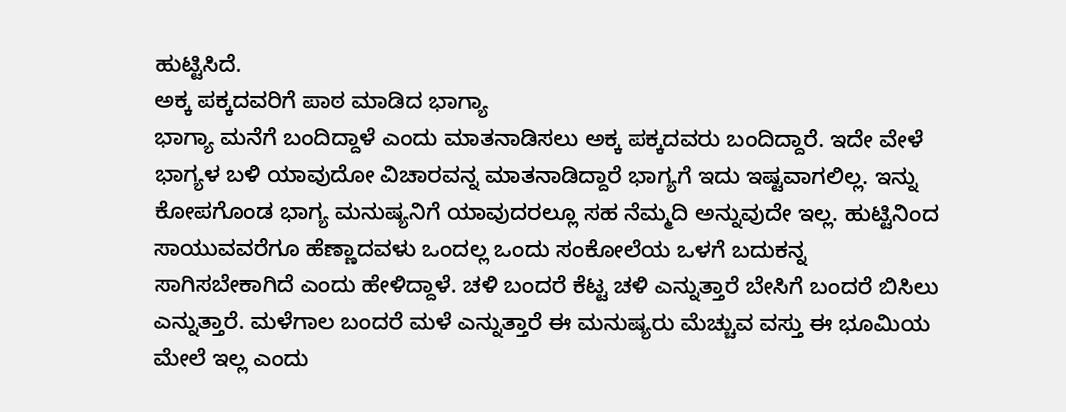ಹುಟ್ಟಿಸಿದೆ.
ಅಕ್ಕ ಪಕ್ಕದವರಿಗೆ ಪಾಠ ಮಾಡಿದ ಭಾಗ್ಯಾ
ಭಾಗ್ಯಾ ಮನೆಗೆ ಬಂದಿದ್ದಾಳೆ ಎಂದು ಮಾತನಾಡಿಸಲು ಅಕ್ಕ ಪಕ್ಕದವರು ಬಂದಿದ್ದಾರೆ. ಇದೇ ವೇಳೆ ಭಾಗ್ಯಳ ಬಳಿ ಯಾವುದೋ ವಿಚಾರವನ್ನ ಮಾತನಾಡಿದ್ದಾರೆ ಭಾಗ್ಯಗೆ ಇದು ಇಷ್ಟವಾಗಲಿಲ್ಲ. ಇನ್ನು ಕೋಪಗೊಂಡ ಭಾಗ್ಯ ಮನುಷ್ಯನಿಗೆ ಯಾವುದರಲ್ಲೂ ಸಹ ನೆಮ್ಮದಿ ಅನ್ನುವುದೇ ಇಲ್ಲ. ಹುಟ್ಟಿನಿಂದ ಸಾಯುವವರೆಗೂ ಹೆಣ್ಣಾದವಳು ಒಂದಲ್ಲ ಒಂದು ಸಂಕೋಲೆಯ ಒಳಗೆ ಬದುಕನ್ನ ಸಾಗಿಸಬೇಕಾಗಿದೆ ಎಂದು ಹೇಳಿದ್ದಾಳೆ. ಚಳಿ ಬಂದರೆ ಕೆಟ್ಟ ಚಳಿ ಎನ್ನುತ್ತಾರೆ ಬೇಸಿಗೆ ಬಂದರೆ ಬಿಸಿಲು ಎನ್ನುತ್ತಾರೆ. ಮಳೆಗಾಲ ಬಂದರೆ ಮಳೆ ಎನ್ನುತ್ತಾರೆ ಈ ಮನುಷ್ಯರು ಮೆಚ್ಚುವ ವಸ್ತು ಈ ಭೂಮಿಯ ಮೇಲೆ ಇಲ್ಲ ಎಂದು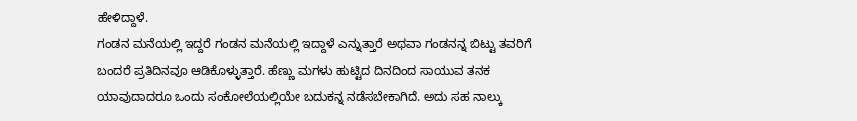ಹೇಳಿದ್ದಾಳೆ.
ಗಂಡನ ಮನೆಯಲ್ಲಿ ಇದ್ದರೆ ಗಂಡನ ಮನೆಯಲ್ಲಿ ಇದ್ದಾಳೆ ಎನ್ನುತ್ತಾರೆ ಅಥವಾ ಗಂಡನನ್ನ ಬಿಟ್ಟು ತವರಿಗೆ ಬಂದರೆ ಪ್ರತಿದಿನವೂ ಆಡಿಕೊಳ್ಳುತ್ತಾರೆ. ಹೆಣ್ಣು ಮಗಳು ಹುಟ್ಟಿದ ದಿನದಿಂದ ಸಾಯುವ ತನಕ ಯಾವುದಾದರೂ ಒಂದು ಸಂಕೋಲೆಯಲ್ಲಿಯೇ ಬದುಕನ್ನ ನಡೆಸಬೇಕಾಗಿದೆ. ಅದು ಸಹ ನಾಲ್ಕು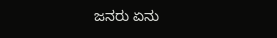ಜನರು ಏನು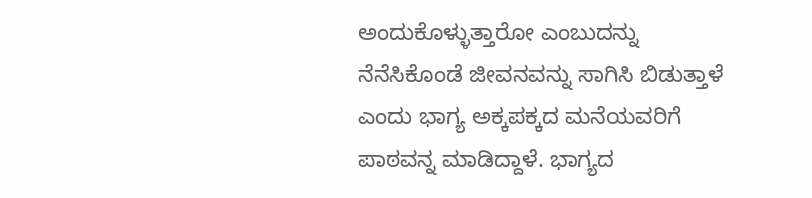ಅಂದುಕೊಳ್ಳುತ್ತಾರೋ ಎಂಬುದನ್ನು ನೆನೆಸಿಕೊಂಡೆ ಜೀವನವನ್ನು ಸಾಗಿಸಿ ಬಿಡುತ್ತಾಳೆ ಎಂದು ಭಾಗ್ಯ ಅಕ್ಕಪಕ್ಕದ ಮನೆಯವರಿಗೆ ಪಾಠವನ್ನ ಮಾಡಿದ್ದಾಳೆ. ಭಾಗ್ಯದ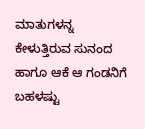ಮಾತುಗಳನ್ನ ಕೇಳುತ್ತಿರುವ ಸುನಂದ ಹಾಗೂ ಆಕೆ ಆ ಗಂಡನಿಗೆ ಬಹಳಷ್ಟು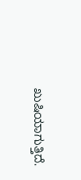ಖುಷಿಯಾಗುತ್ತಿದೆ.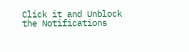Click it and Unblock the Notifications